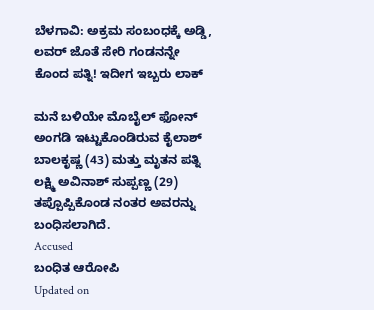ಬೆಳಗಾವಿ: ಅಕ್ರಮ ಸಂಬಂಧಕ್ಕೆ ಅಡ್ಡಿ, ಲವರ್ ಜೊತೆ ಸೇರಿ ಗಂಡನನ್ನೇ ಕೊಂದ ಪತ್ನಿ! ಇದೀಗ ಇಬ್ಬರು ಲಾಕ್

ಮನೆ ಬಳಿಯೇ ಮೊಬೈಲ್ ಫೋನ್ ಅಂಗಡಿ ಇಟ್ಟುಕೊಂಡಿರುವ ಕೈಲಾಶ್ ಬಾಲಕೃಷ್ಣ (43) ಮತ್ತು ಮೃತನ ಪತ್ನಿ ಲಕ್ಷ್ಮಿ ಅವಿನಾಶ್ ಸುಪ್ಪಣ್ಣ (29) ತಪ್ಪೊಪ್ಪಿಕೊಂಡ ನಂತರ ಅವರನ್ನು ಬಂಧಿಸಲಾಗಿದೆ.
Accused
ಬಂಧಿತ ಆರೋಪಿ
Updated on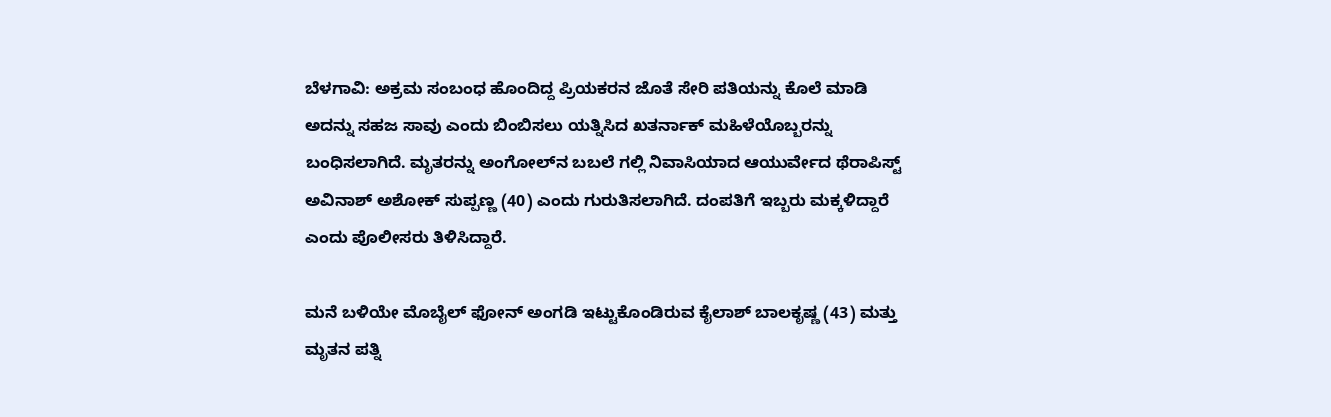ಬೆಳಗಾವಿ: ಅಕ್ರಮ ಸಂಬಂಧ ಹೊಂದಿದ್ದ ಪ್ರಿಯಕರನ ಜೊತೆ ಸೇರಿ ಪತಿಯನ್ನು ಕೊಲೆ ಮಾಡಿ ಅದನ್ನು ಸಹಜ ಸಾವು ಎಂದು ಬಿಂಬಿಸಲು ಯತ್ನಿಸಿದ ಖತರ್ನಾಕ್ ಮಹಿಳೆಯೊಬ್ಬರನ್ನು ಬಂಧಿಸಲಾಗಿದೆ. ಮೃತರನ್ನು ಅಂಗೋಲ್‌ನ ಬಬಲೆ ಗಲ್ಲಿ ನಿವಾಸಿಯಾದ ಆಯುರ್ವೇದ ಥೆರಾಪಿಸ್ಟ್ ಅವಿನಾಶ್ ಅಶೋಕ್ ಸುಪ್ಪಣ್ಣ (40) ಎಂದು ಗುರುತಿಸಲಾಗಿದೆ. ದಂಪತಿಗೆ ಇಬ್ಬರು ಮಕ್ಕಳಿದ್ದಾರೆ ಎಂದು ಪೊಲೀಸರು ತಿಳಿಸಿದ್ದಾರೆ.

ಮನೆ ಬಳಿಯೇ ಮೊಬೈಲ್ ಫೋನ್ ಅಂಗಡಿ ಇಟ್ಟುಕೊಂಡಿರುವ ಕೈಲಾಶ್ ಬಾಲಕೃಷ್ಣ (43) ಮತ್ತು ಮೃತನ ಪತ್ನಿ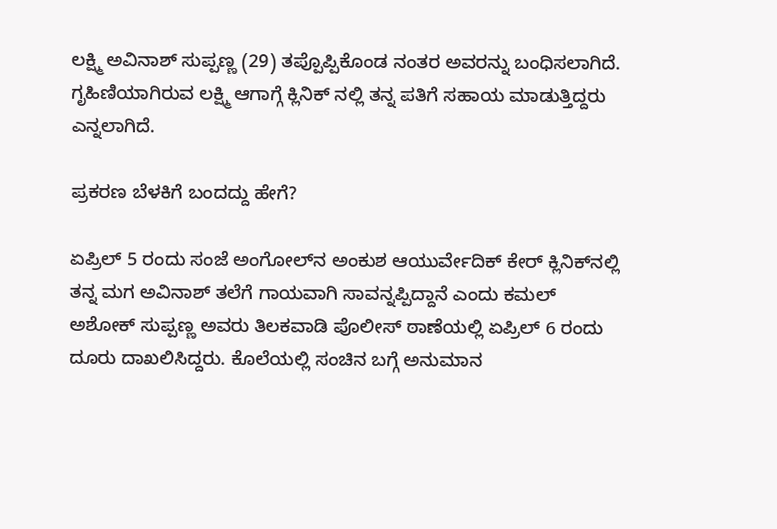ಲಕ್ಷ್ಮಿ ಅವಿನಾಶ್ ಸುಪ್ಪಣ್ಣ (29) ತಪ್ಪೊಪ್ಪಿಕೊಂಡ ನಂತರ ಅವರನ್ನು ಬಂಧಿಸಲಾಗಿದೆ. ಗೃಹಿಣಿಯಾಗಿರುವ ಲಕ್ಷ್ಮಿ ಆಗಾಗ್ಗೆ ಕ್ಲಿನಿಕ್ ನಲ್ಲಿ ತನ್ನ ಪತಿಗೆ ಸಹಾಯ ಮಾಡುತ್ತಿದ್ದರು ಎನ್ನಲಾಗಿದೆ.

ಪ್ರಕರಣ ಬೆಳಕಿಗೆ ಬಂದದ್ದು ಹೇಗೆ?

ಏಪ್ರಿಲ್ 5 ರಂದು ಸಂಜೆ ಅಂಗೋಲ್‌ನ ಅಂಕುಶ ಆಯುರ್ವೇದಿಕ್ ಕೇರ್ ಕ್ಲಿನಿಕ್‌ನಲ್ಲಿ ತನ್ನ ಮಗ ಅವಿನಾಶ್ ತಲೆಗೆ ಗಾಯವಾಗಿ ಸಾವನ್ನಪ್ಪಿದ್ದಾನೆ ಎಂದು ಕಮಲ್ ಅಶೋಕ್ ಸುಪ್ಪಣ್ಣ ಅವರು ತಿಲಕವಾಡಿ ಪೊಲೀಸ್ ಠಾಣೆಯಲ್ಲಿ ಏಪ್ರಿಲ್ 6 ರಂದು ದೂರು ದಾಖಲಿಸಿದ್ದರು. ಕೊಲೆಯಲ್ಲಿ ಸಂಚಿನ ಬಗ್ಗೆ ಅನುಮಾನ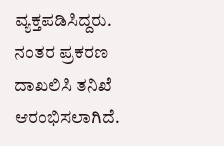ವ್ಯಕ್ತಪಡಿಸಿದ್ದರು. ನಂತರ ಪ್ರಕರಣ ದಾಖಲಿಸಿ ತನಿಖೆ ಆರಂಭಿಸಲಾಗಿದೆ.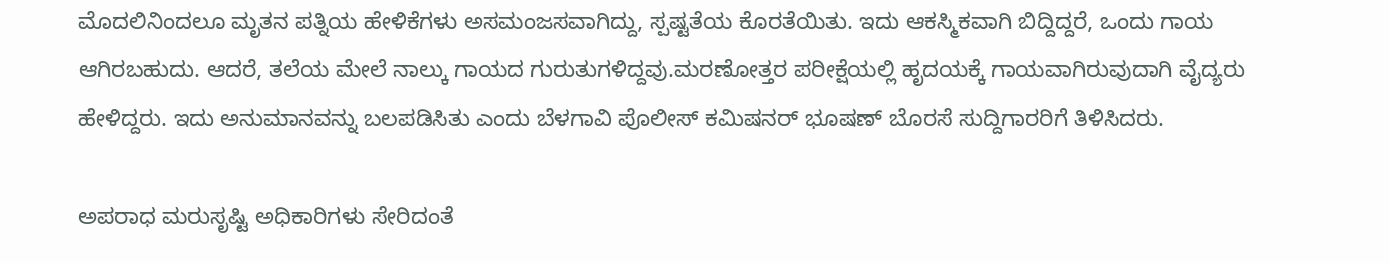ಮೊದಲಿನಿಂದಲೂ ಮೃತನ ಪತ್ನಿಯ ಹೇಳಿಕೆಗಳು ಅಸಮಂಜಸವಾಗಿದ್ದು, ಸ್ಪಷ್ಟತೆಯ ಕೊರತೆಯಿತು. ಇದು ಆಕಸ್ಮಿಕವಾಗಿ ಬಿದ್ದಿದ್ದರೆ, ಒಂದು ಗಾಯ ಆಗಿರಬಹುದು. ಆದರೆ, ತಲೆಯ ಮೇಲೆ ನಾಲ್ಕು ಗಾಯದ ಗುರುತುಗಳಿದ್ದವು.ಮರಣೋತ್ತರ ಪರೀಕ್ಷೆಯಲ್ಲಿ ಹೃದಯಕ್ಕೆ ಗಾಯವಾಗಿರುವುದಾಗಿ ವೈದ್ಯರು ಹೇಳಿದ್ದರು. ಇದು ಅನುಮಾನವನ್ನು ಬಲಪಡಿಸಿತು ಎಂದು ಬೆಳಗಾವಿ ಪೊಲೀಸ್ ಕಮಿಷನರ್ ಭೂಷಣ್ ಬೊರಸೆ ಸುದ್ದಿಗಾರರಿಗೆ ತಿಳಿಸಿದರು.

ಅಪರಾಧ ಮರುಸೃಷ್ಟಿ ಅಧಿಕಾರಿಗಳು ಸೇರಿದಂತೆ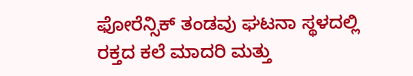ಫೋರೆನ್ಸಿಕ್ ತಂಡವು ಘಟನಾ ಸ್ಥಳದಲ್ಲಿ ರಕ್ತದ ಕಲೆ ಮಾದರಿ ಮತ್ತು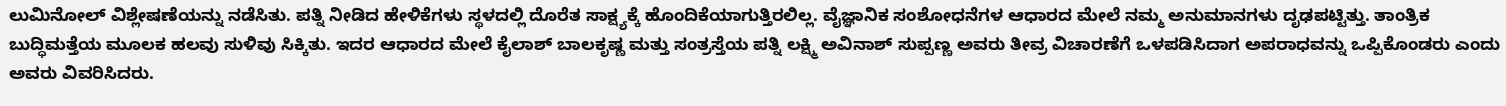ಲುಮಿನೋಲ್ ವಿಶ್ಲೇಷಣೆಯನ್ನು ನಡೆಸಿತು. ಪತ್ನಿ ನೀಡಿದ ಹೇಳಿಕೆಗಳು ಸ್ಥಳದಲ್ಲಿ ದೊರೆತ ಸಾಕ್ಷ್ಯಕ್ಕೆ ಹೊಂದಿಕೆಯಾಗುತ್ತಿರಲಿಲ್ಲ. ವೈಜ್ಞಾನಿಕ ಸಂಶೋಧನೆಗಳ ಆಧಾರದ ಮೇಲೆ ನಮ್ಮ ಅನುಮಾನಗಳು ದೃಢಪಟ್ಟಿತ್ತು. ತಾಂತ್ರಿಕ ಬುದ್ಧಿಮತ್ತೆಯ ಮೂಲಕ ಹಲವು ಸುಳಿವು ಸಿಕ್ಕಿತು. ಇದರ ಆಧಾರದ ಮೇಲೆ ಕೈಲಾಶ್ ಬಾಲಕೃಷ್ಣ ಮತ್ತು ಸಂತ್ರಸ್ತೆಯ ಪತ್ನಿ ಲಕ್ಷ್ಮಿ ಅವಿನಾಶ್ ಸುಪ್ಪಣ್ಣ ಅವರು ತೀವ್ರ ವಿಚಾರಣೆಗೆ ಒಳಪಡಿಸಿದಾಗ ಅಪರಾಧವನ್ನು ಒಪ್ಪಿಕೊಂಡರು ಎಂದು ಅವರು ವಿವರಿಸಿದರು.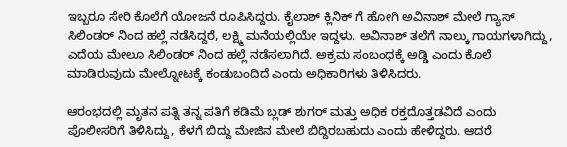ಇಬ್ಬರೂ ಸೇರಿ ಕೊಲೆಗೆ ಯೋಜನೆ ರೂಪಿಸಿದ್ದರು. ಕೈಲಾಶ್ ಕ್ಲಿನಿಕ್ ಗೆ ಹೋಗಿ ಅವಿನಾಶ್ ಮೇಲೆ ಗ್ಯಾಸ್ ಸಿಲಿಂಡರ್ ನಿಂದ ಹಲ್ಲೆ ನಡೆಸಿದ್ದರೆ, ಲಕ್ಷ್ಮಿ ಮನೆಯಲ್ಲಿಯೇ ಇದ್ದಳು. ಅವಿನಾಶ್ ತಲೆಗೆ ನಾಲ್ಕು ಗಾಯಗಳಾಗಿದ್ದು, ಎದೆಯ ಮೇಲೂ ಸಿಲಿಂಡರ್ ನಿಂದ ಹಲ್ಲೆ ನಡೆಸಲಾಗಿದೆ. ಅಕ್ರಮ ಸಂಬಂಧಕ್ಕೆ ಅಡ್ಡಿ ಎಂದು ಕೊಲೆ ಮಾಡಿರುವುದು ಮೇಲ್ನೋಟಕ್ಕೆ ಕಂಡುಬಂದಿದೆ ಎಂದು ಅಧಿಕಾರಿಗಳು ತಿಳಿಸಿದರು.

ಆರಂಭದಲ್ಲಿ ಮೃತನ ಪತ್ನಿ ತನ್ನ ಪತಿಗೆ ಕಡಿಮೆ ಬ್ಲಡ್ ಶುಗರ್ ಮತ್ತು ಅಧಿಕ ರಕ್ತದೊತ್ತಡವಿದೆ ಎಂದು ಪೊಲೀಸರಿಗೆ ತಿಳಿಸಿದ್ದು, ಕೆಳಗೆ ಬಿದ್ದು ಮೇಜಿನ ಮೇಲೆ ಬಿದ್ದಿರಬಹುದು ಎಂದು ಹೇಳಿದ್ದರು. ಆದರೆ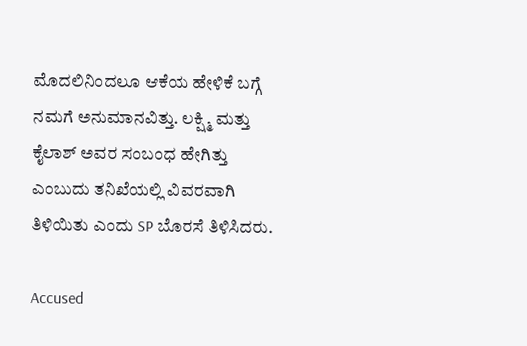ಮೊದಲಿನಿಂದಲೂ ಆಕೆಯ ಹೇಳಿಕೆ ಬಗ್ಗೆ ನಮಗೆ ಅನುಮಾನವಿತ್ತು. ಲಕ್ಷ್ಮಿ ಮತ್ತು ಕೈಲಾಶ್ ಅವರ ಸಂಬಂಧ ಹೇಗಿತ್ತು ಎಂಬುದು ತನಿಖೆಯಲ್ಲಿ ವಿವರವಾಗಿ ತಿಳಿಯಿತು ಎಂದು SP ಬೊರಸೆ ತಿಳಿಸಿದರು.

Accused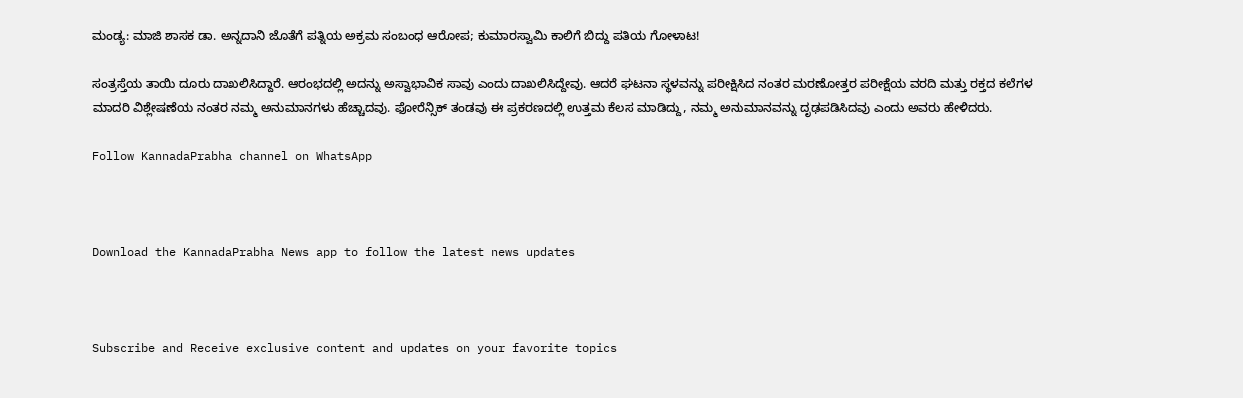ಮಂಡ್ಯ: ಮಾಜಿ ಶಾಸಕ ಡಾ. ಅನ್ನದಾನಿ ಜೊತೆಗೆ ಪತ್ನಿಯ ಅಕ್ರಮ ಸಂಬಂಧ ಆರೋಪ; ಕುಮಾರಸ್ವಾಮಿ ಕಾಲಿಗೆ ಬಿದ್ದು ಪತಿಯ ಗೋಳಾಟ!

ಸಂತ್ರಸ್ತೆಯ ತಾಯಿ ದೂರು ದಾಖಲಿಸಿದ್ದಾರೆ. ಆರಂಭದಲ್ಲಿ ಅದನ್ನು ಅಸ್ವಾಭಾವಿಕ ಸಾವು ಎಂದು ದಾಖಲಿಸಿದ್ದೇವು. ಆದರೆ ಘಟನಾ ಸ್ಥಳವನ್ನು ಪರೀಕ್ಷಿಸಿದ ನಂತರ ಮರಣೋತ್ತರ ಪರೀಕ್ಷೆಯ ವರದಿ ಮತ್ತು ರಕ್ತದ ಕಲೆಗಳ ಮಾದರಿ ವಿಶ್ಲೇಷಣೆಯ ನಂತರ ನಮ್ಮ ಅನುಮಾನಗಳು ಹೆಚ್ಚಾದವು. ಫೋರೆನ್ಸಿಕ್ ತಂಡವು ಈ ಪ್ರಕರಣದಲ್ಲಿ ಉತ್ತಮ ಕೆಲಸ ಮಾಡಿದ್ದು, ನಮ್ಮ ಅನುಮಾನವನ್ನು ದೃಢಪಡಿಸಿದವು ಎಂದು ಅವರು ಹೇಳಿದರು.

Follow KannadaPrabha channel on WhatsApp



Download the KannadaPrabha News app to follow the latest news updates



Subscribe and Receive exclusive content and updates on your favorite topics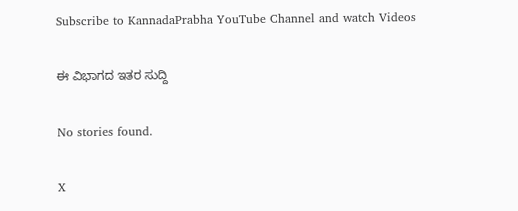Subscribe to KannadaPrabha YouTube Channel and watch Videos

ಈ ವಿಭಾಗದ ಇತರ ಸುದ್ದಿ

No stories found.

X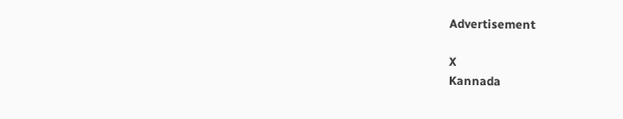Advertisement

X
Kannada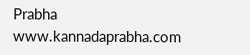Prabha
www.kannadaprabha.com